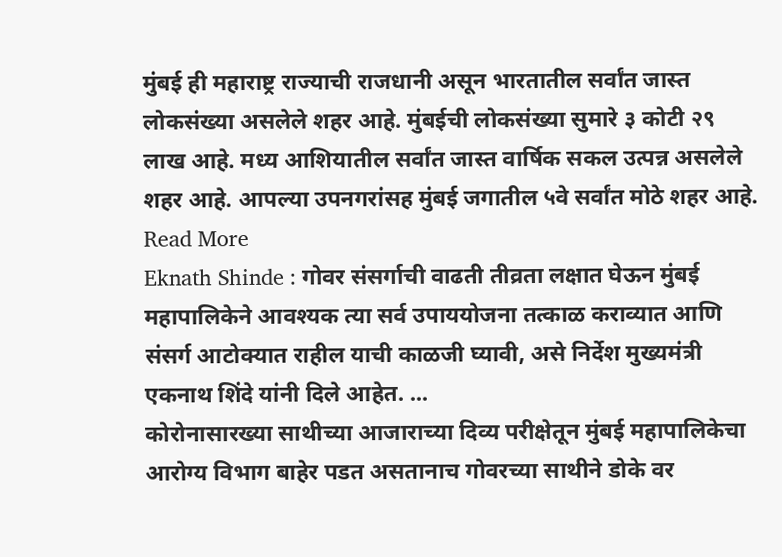मुंबई ही महाराष्ट्र राज्याची राजधानी असून भारतातील सर्वांत जास्त लोकसंख्या असलेले शहर आहे. मुंबईची लोकसंख्या सुमारे ३ कोटी २९ लाख आहे. मध्य आशियातील सर्वांत जास्त वार्षिक सकल उत्पन्न असलेले शहर आहे. आपल्या उपनगरांसह मुंबई जगातील ५वे सर्वांत मोठे शहर आहे. Read More
Eknath Shinde : गोवर संसर्गाची वाढती तीव्रता लक्षात घेऊन मुंबई महापालिकेने आवश्यक त्या सर्व उपाययोजना तत्काळ कराव्यात आणि संसर्ग आटोक्यात राहील याची काळजी घ्यावी, असे निर्देश मुख्यमंत्री एकनाथ शिंदे यांनी दिले आहेत. ...
कोरोनासारख्या साथीच्या आजाराच्या दिव्य परीक्षेतून मुंबई महापालिकेचा आरोग्य विभाग बाहेर पडत असतानाच गोवरच्या साथीने डोके वर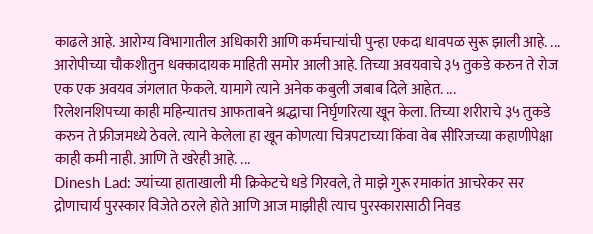काढले आहे. आरोग्य विभागातील अधिकारी आणि कर्मचाऱ्यांची पुन्हा एकदा धावपळ सुरू झाली आहे. ...
आरोपीच्या चौकशीतुन धक्कादायक माहिती समोर आली आहे. तिच्या अवयवाचे ३५ तुकडे करुन ते रोज एक एक अवयव जंगलात फेकले. यामागे त्याने अनेक कबुली जबाब दिले आहेत. ...
रिलेशनशिपच्या काही महिन्यातच आफताबने श्रद्धाचा निर्घृणरित्या खून केला. तिच्या शरीराचे ३५ तुकडे करुन ते फ्रीजमध्ये ठेवले. त्याने केलेला हा खून कोणत्या चित्रपटाच्या किंवा वेब सीरिजच्या कहाणीपेक्षा काही कमी नाही. आणि ते खरेही आहे. ...
Dinesh Lad: ज्यांच्या हाताखाली मी क्रिकेटचे धडे गिरवले, ते माझे गुरू रमाकांत आचरेकर सर द्रोणाचार्य पुरस्कार विजेते ठरले होते आणि आज माझीही त्याच पुरस्कारासाठी निवड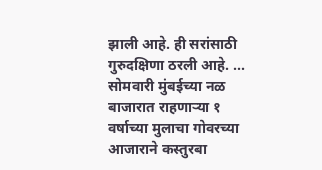झाली आहे. ही सरांसाठी गुरुदक्षिणा ठरली आहे. ...
सोमवारी मुंबईच्या नळ बाजारात राहणाऱ्या १ वर्षाच्या मुलाचा गोवरच्या आजाराने कस्तुरबा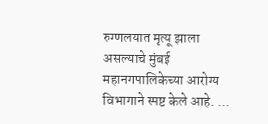रुग्णलयात मृत्यू झाला असल्याचे मुंबई महानगपालिकेच्या आरोग्य विभागाने स्पष्ट केले आहे. ...